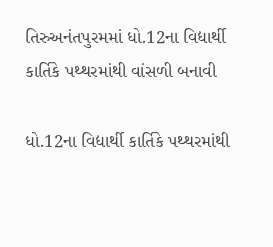તિરુઅનંતપુરમમાં ધો.12ના વિદ્યાર્થી કાર્તિકે પથ્થરમાંથી વાંસળી બનાવી

ધો.12ના વિદ્યાર્થી કાર્તિકે પથ્થરમાંથી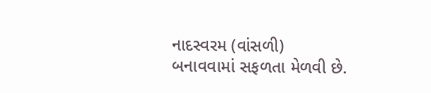નાદસ્વરમ (વાંસળી) બનાવવામાં સફળતા મેળવી છે.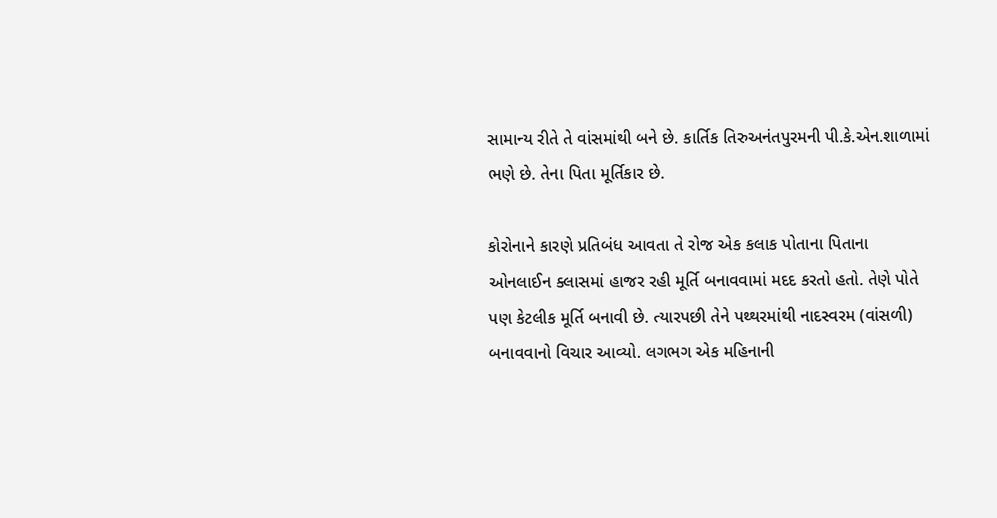સામાન્ય રીતે તે વાંસમાંથી બને છે. કાર્તિક તિરુઅનંતપુરમની પી.કે.એન.શાળામાં ભણે છે. તેના પિતા મૂર્તિકાર છે.

કોરોનાને કારણે પ્રતિબંધ આવતા તે રોજ એક કલાક પોતાના પિતાના ઓનલાઈન ક્લાસમાં હાજર રહી મૂર્તિ બનાવવામાં મદદ કરતો હતો. તેણે પોતે પણ કેટલીક મૂર્તિ બનાવી છે. ત્યારપછી તેને પથ્થરમાંથી નાદસ્વરમ (વાંસળી) બનાવવાનો વિચાર આવ્યો. લગભગ એક મહિનાની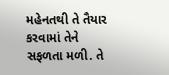મહેનતથી તે તૈયાર કરવામાં તેને સફળતા મળી. તે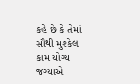કહે છે કે તેમાં સૌથી મુશ્કેલ કામ યોગ્ય જગ્યાએ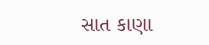સાત કાણા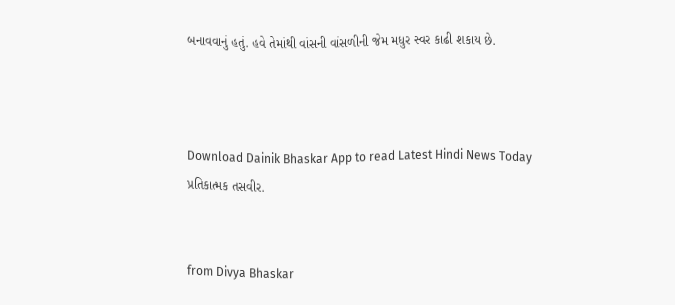બનાવવાનું હતું. હવે તેમાંથી વાંસની વાંસળીની જેમ મધુર સ્વર કાઢી શકાય છે.



Download Dainik Bhaskar App to read Latest Hindi News Today
પ્રતિકાત્મક તસવીર.


from Divya Bhaskar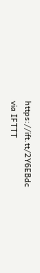https://ift.tt/2Y6EBdc
via IFTTT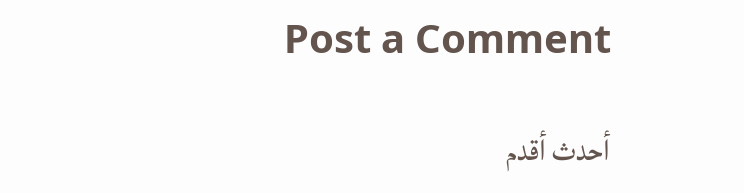Post a Comment

أحدث أقدم